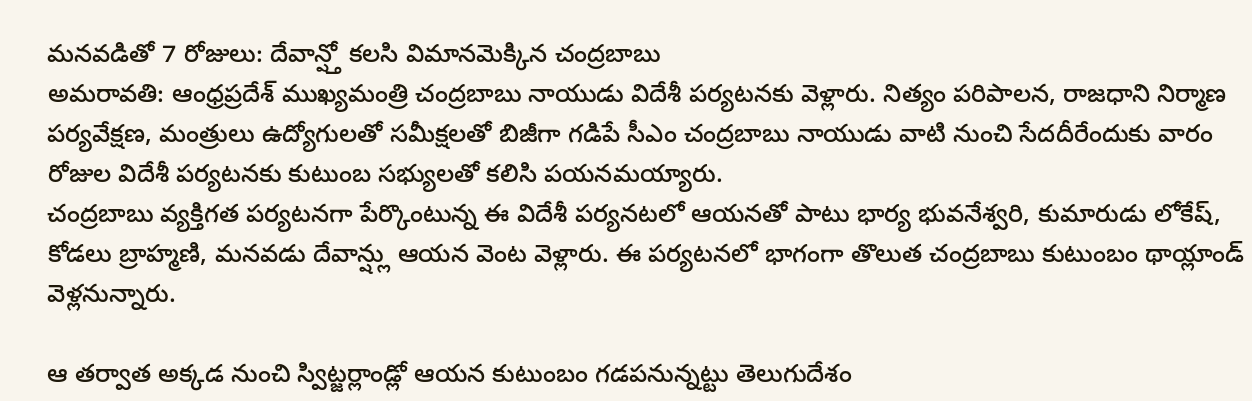మనవడితో 7 రోజులు: దేవాన్ష్తో కలసి విమానమెక్కిన చంద్రబాబు
అమరావతి: ఆంధ్రప్రదేశ్ ముఖ్యమంత్రి చంద్రబాబు నాయుడు విదేశీ పర్యటనకు వెళ్లారు. నిత్యం పరిపాలన, రాజధాని నిర్మాణ పర్యవేక్షణ, మంత్రులు ఉద్యోగులతో సమీక్షలతో బిజీగా గడిపే సీఎం చంద్రబాబు నాయుడు వాటి నుంచి సేదదీరేందుకు వారం రోజుల విదేశీ పర్యటనకు కుటుంబ సభ్యులతో కలిసి పయనమయ్యారు.
చంద్రబాబు వ్యక్తిగత పర్యటనగా పేర్కొంటున్న ఈ విదేశీ పర్యనటలో ఆయనతో పాటు భార్య భువనేశ్వరి, కుమారుడు లోకేష్, కోడలు బ్రాహ్మణి, మనవడు దేవాన్ష్లు ఆయన వెంట వెళ్లారు. ఈ పర్యటనలో భాగంగా తొలుత చంద్రబాబు కుటుంబం థాయ్లాండ్ వెళ్లనున్నారు.

ఆ తర్వాత అక్కడ నుంచి స్విట్జర్లాండ్లో ఆయన కుటుంబం గడపనున్నట్టు తెలుగుదేశం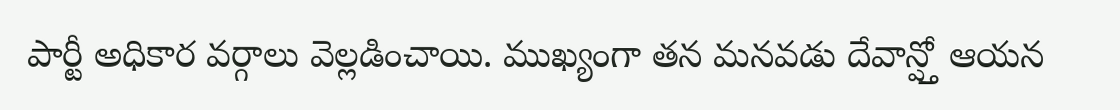పార్టీ అధికార వర్గాలు వెల్లడించాయి. ముఖ్యంగా తన మనవడు దేవాన్ష్తో ఆయన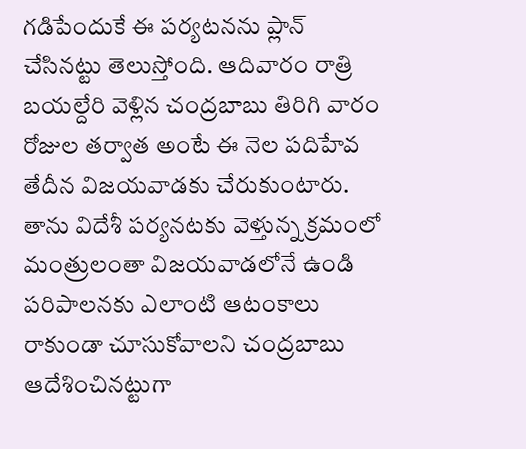గడిపేందుకే ఈ పర్యటనను ప్లాన్ చేసినట్టు తెలుస్తోంది. ఆదివారం రాత్రి బయల్దేరి వెళ్లిన చంద్రబాబు తిరిగి వారం రోజుల తర్వాత అంటే ఈ నెల పదిహేవ తేదీన విజయవాడకు చేరుకుంటారు.
తాను విదేశీ పర్యనటకు వెళ్తున్న క్రమంలో మంత్రులంతా విజయవాడలోనే ఉండి పరిపాలనకు ఎలాంటి ఆటంకాలు రాకుండా చూసుకోవాలని చంద్రబాబు ఆదేశించినట్టుగా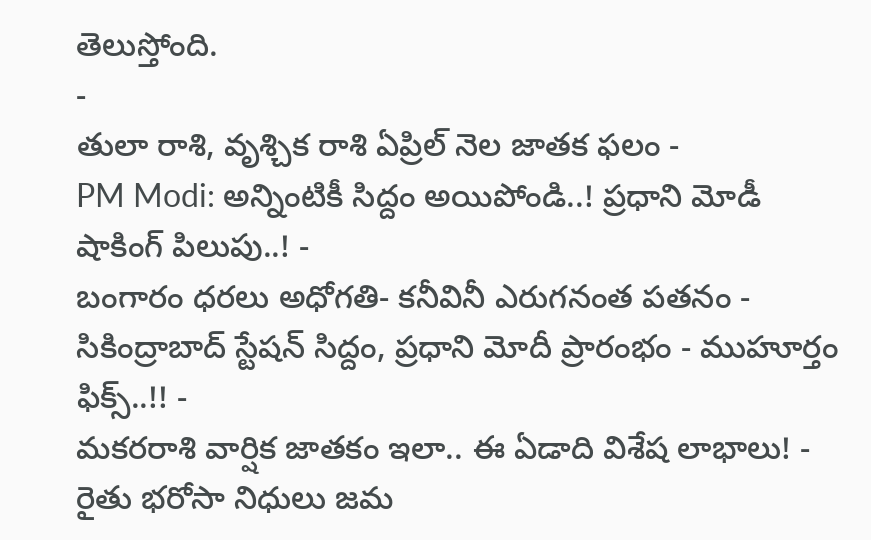తెలుస్తోంది.
-
తులా రాశి, వృశ్చిక రాశి ఏప్రిల్ నెల జాతక ఫలం -
PM Modi: అన్నింటికీ సిద్దం అయిపోండి..! ప్రధాని మోడీ షాకింగ్ పిలుపు..! -
బంగారం ధరలు అధోగతి- కనీవినీ ఎరుగనంత పతనం -
సికింద్రాబాద్ స్టేషన్ సిద్దం, ప్రధాని మోదీ ప్రారంభం - ముహూర్తం ఫిక్స్..!! -
మకరరాశి వార్షిక జాతకం ఇలా.. ఈ ఏడాది విశేష లాభాలు! -
రైతు భరోసా నిధులు జమ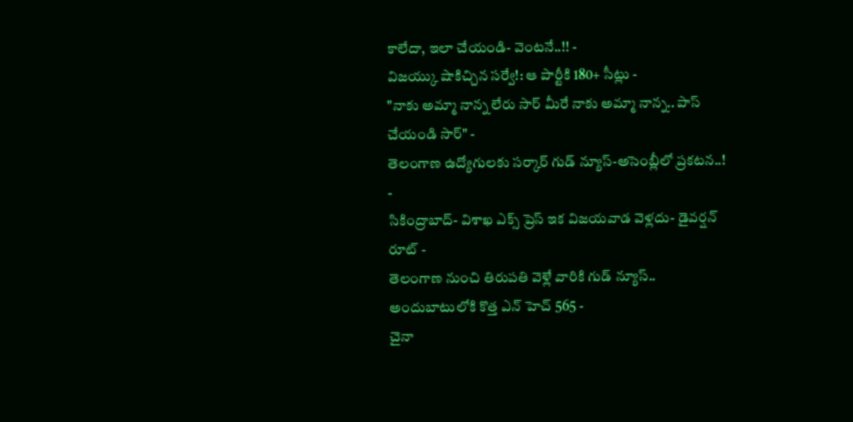కాలేదా, ఇలా చేయండి- వెంటనే..!! -
విజయ్కు షాకిచ్చిన సర్వే!: ఆ పార్టీకి 180+ సీట్లు -
"నాకు అమ్మా నాన్న లేరు సార్ మీరే నాకు అమ్మా నాన్న.. పాస్ చేయండి సార్" -
తెలంగాణ ఉద్యోగులకు సర్కార్ గుడ్ న్యూస్-అసెంబ్లీలో ప్రకటన..! -
సికింద్రాబాద్- విశాఖ ఎక్స్ ప్రెస్ ఇక విజయవాడ వెళ్లదు- డైవర్షన్ రూట్ -
తెలంగాణ నుంచి తిరుపతి వెళ్లే వారికి గుడ్ న్యూస్.. అందుబాటులోకి కొత్త ఎన్ హెచ్ 565 -
చైనా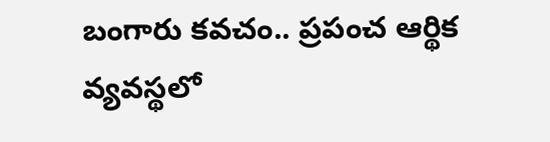బంగారు కవచం.. ప్రపంచ ఆర్థిక వ్యవస్థలో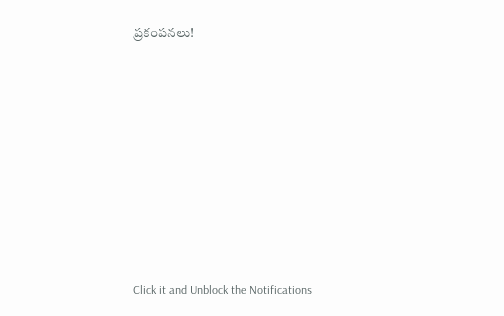ప్రకంపనలు!












Click it and Unblock the Notifications